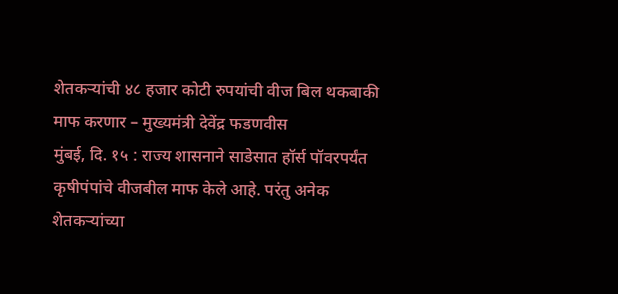शेतकऱ्यांची ४८ हजार कोटी रुपयांची वीज बिल थकबाकी माफ करणार – मुख्यमंत्री देवेंद्र फडणवीस
मुंबई, दि. १५ : राज्य शासनाने साडेसात हॉर्स पॉवरपर्यंत कृषीपंपांचे वीजबील माफ केले आहे. परंतु अनेक शेतकऱ्यांच्या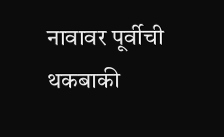नावावर पूर्वीची थकबाकी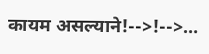कायम असल्याने!-->!-->…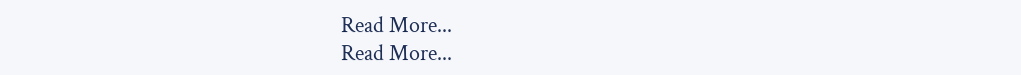Read More...
Read More...